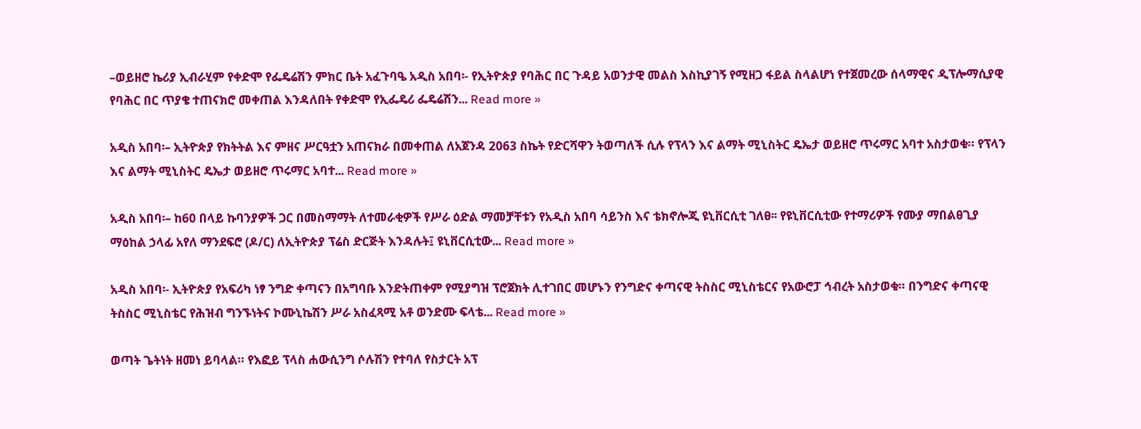–ወይዘሮ ኬሪያ ኢብራሂም የቀድሞ የፌዴሬሽን ምክር ቤት አፈጉባዔ አዲስ አበባ፡- የኢትዮጵያ የባሕር በር ጉዳይ አወንታዊ መልስ እስኪያገኝ የሚዘጋ ፋይል ስላልሆነ የተጀመረው ሰላማዊና ዲፕሎማሲያዊ የባሕር በር ጥያቄ ተጠናክሮ መቀጠል እንዳለበት የቀድሞ የኢፌዴሪ ፌዴሬሽን... Read more »

አዲስ አበባ፡– ኢትዮጵያ የክትትል እና ምዘና ሥርዓቷን አጠናክራ በመቀጠል ለአጀንዳ 2063 ስኬት የድርሻዋን ትወጣለች ሲሉ የፕላን እና ልማት ሚኒስትር ዴኤታ ወይዘሮ ጥሩማር አባተ አስታወቁ። የፕላን እና ልማት ሚኒስትር ዴኤታ ወይዘሮ ጥሩማር አባተ... Read more »

አዲስ አበባ፡– ከ60 በላይ ኩባንያዎች ጋር በመስማማት ለተመራቂዎች የሥራ ዕድል ማመቻቸቱን የአዲስ አበባ ሳይንስ እና ቴክኖሎጂ ዩኒቨርሲቲ ገለፀ፡፡ የዩኒቨርሲቲው የተማሪዎች የሙያ ማበልፀጊያ ማዕከል ኃላፊ አየለ ማንደፍሮ (ዶ/ር) ለኢትዮጵያ ፕሬስ ድርጅት እንዳሉት፤ ዩኒቨርሲቲው... Read more »

አዲስ አበባ፡- ኢትዮጵያ የአፍሪካ ነፃ ንግድ ቀጣናን በአግባቡ እንድትጠቀም የሚያግዝ ፕሮጀክት ሊተገበር መሆኑን የንግድና ቀጣናዊ ትስስር ሚኒስቴርና የአውሮፓ ኅብረት አስታወቁ። በንግድና ቀጣናዊ ትስስር ሚኒስቴር የሕዝብ ግንኙነትና ኮሙኒኬሽን ሥራ አስፈጻሚ አቶ ወንድሙ ፍላቴ... Read more »

ወጣት ጌትነት ዘመነ ይባላል። የእፎይ ፕላስ ሐውሲንግ ሶሉሽን የተባለ የስታርት አፕ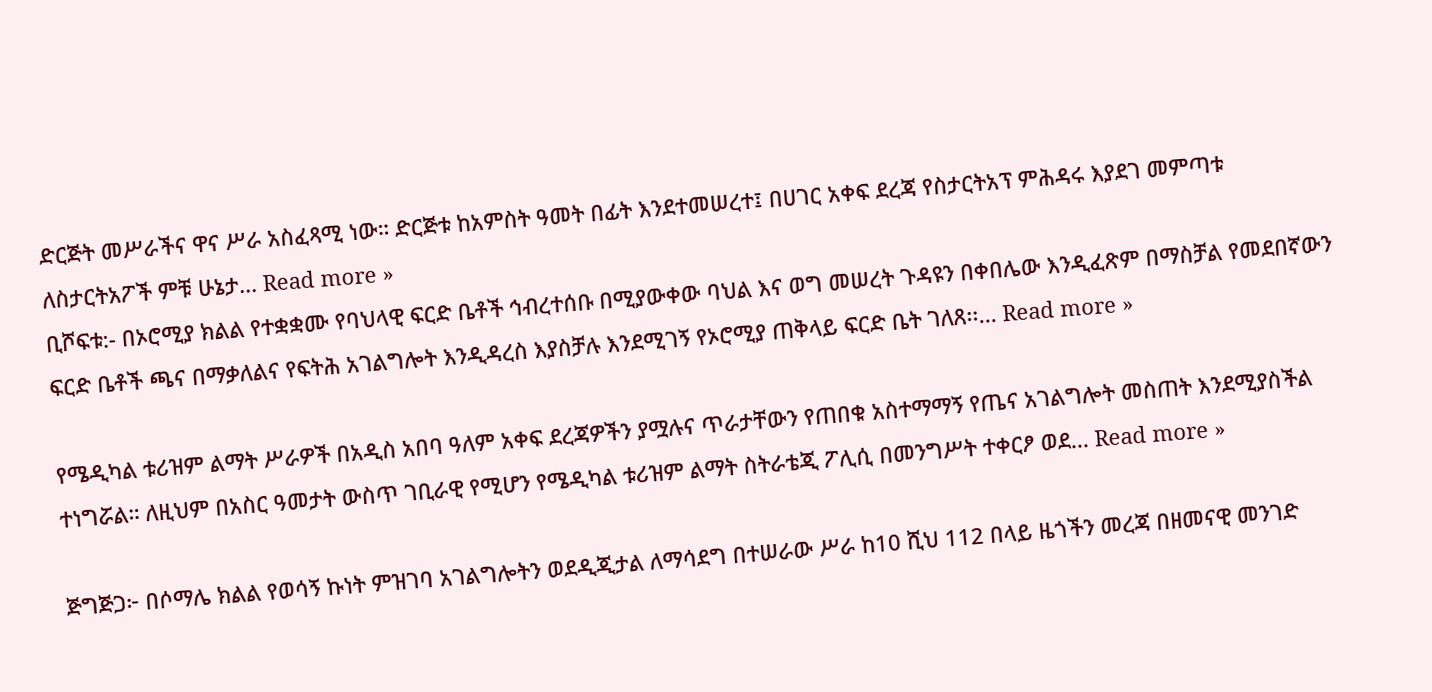ድርጅት መሥራችና ዋና ሥራ አስፈጻሚ ነው። ድርጅቱ ከአምስት ዓመት በፊት እንደተመሠረተ፤ በሀገር አቀፍ ደረጃ የስታርትአፕ ምሕዳሩ እያደገ መምጣቱ ለስታርትአፖች ምቹ ሁኔታ... Read more »
ቢሾፍቱ:- በኦሮሚያ ክልል የተቋቋሙ የባህላዊ ፍርድ ቤቶች ኅብረተሰቡ በሚያውቀው ባህል እና ወግ መሠረት ጉዳዩን በቀበሌው እንዲፈጽም በማስቻል የመደበኛውን ፍርድ ቤቶች ጫና በማቃለልና የፍትሕ አገልግሎት እንዲዳረስ እያስቻሉ እንደሚገኝ የኦሮሚያ ጠቅላይ ፍርድ ቤት ገለጸ፡፡... Read more »

የሜዲካል ቱሪዝም ልማት ሥራዎች በአዲስ አበባ ዓለም አቀፍ ደረጃዎችን ያሟሉና ጥራታቸውን የጠበቁ አስተማማኝ የጤና አገልግሎት መስጠት እንደሚያስችል ተነግሯል። ለዚህም በአስር ዓመታት ውስጥ ገቢራዊ የሚሆን የሜዲካል ቱሪዝም ልማት ስትራቴጂ ፖሊሲ በመንግሥት ተቀርፆ ወደ... Read more »

ጅግጅጋ፦ በሶማሌ ክልል የወሳኝ ኩነት ምዝገባ አገልግሎትን ወደዲጂታል ለማሳደግ በተሠራው ሥራ ከ10 ሺህ 112 በላይ ዜጎችን መረጃ በዘመናዊ መንገድ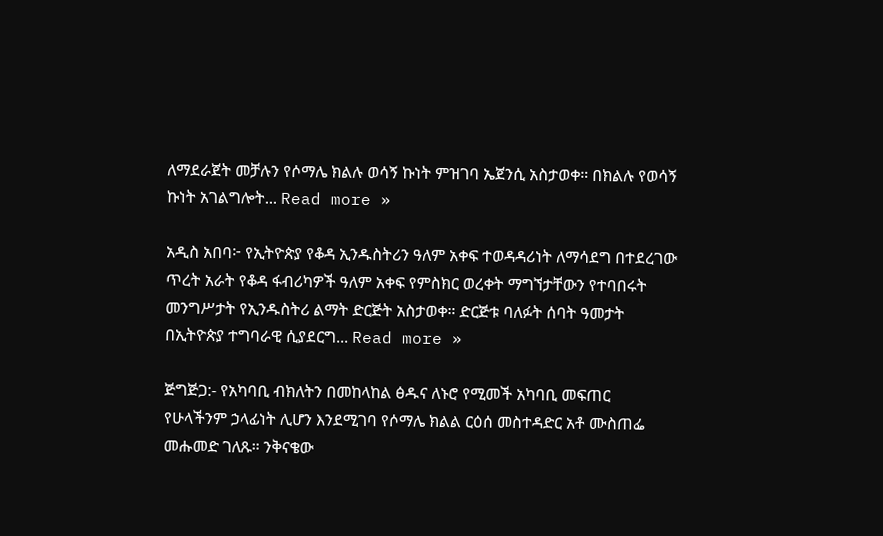ለማደራጀት መቻሉን የሶማሌ ክልሉ ወሳኝ ኩነት ምዝገባ ኤጀንሲ አስታወቀ። በክልሉ የወሳኝ ኩነት አገልግሎት... Read more »

አዲስ አበባ፦ የኢትዮጵያ የቆዳ ኢንዱስትሪን ዓለም አቀፍ ተወዳዳሪነት ለማሳደግ በተደረገው ጥረት አራት የቆዳ ፋብሪካዎች ዓለም አቀፍ የምስክር ወረቀት ማግኘታቸውን የተባበሩት መንግሥታት የኢንዱስትሪ ልማት ድርጅት አስታወቀ። ድርጅቱ ባለፉት ሰባት ዓመታት በኢትዮጵያ ተግባራዊ ሲያደርግ... Read more »

ጅግጅጋ:- የአካባቢ ብክለትን በመከላከል ፅዱና ለኑሮ የሚመች አካባቢ መፍጠር የሁላችንም ኃላፊነት ሊሆን እንደሚገባ የሶማሌ ክልል ርዕሰ መስተዳድር አቶ ሙስጠፌ መሑመድ ገለጹ። ንቅናቄው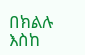በክልሉ እስከ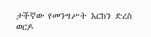ታችኛው የመንግሥት እርከን ድረስ ወርዶ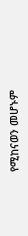የሚከናወን መሆኑም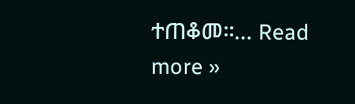ተጠቆመ።... Read more »